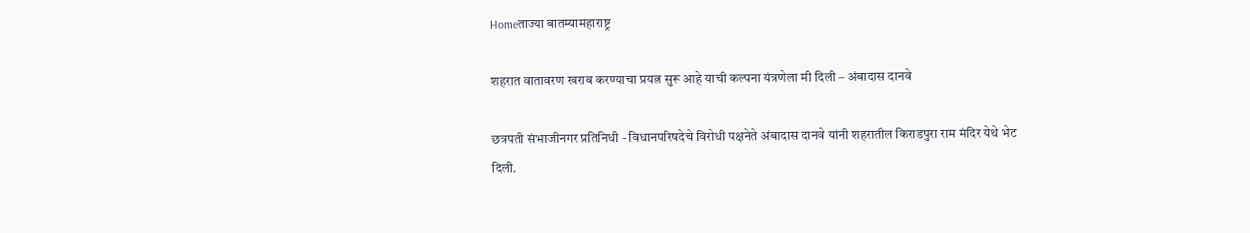Homeताज्या बातम्यामहाराष्ट्र

शहरात वातावरण खराब करण्याचा प्रयत्न सुरू आहे याची कल्पना यंत्रणेला मी दिली – अंबादास दानवे

छत्रपती संभाजीनगर प्रतिनिधी - विधानपरिषदेचे विरोधी पक्षनेते अंबादास दानवे यांनी शहरातील किराडपुरा राम मंदिर येथे भेट दिली.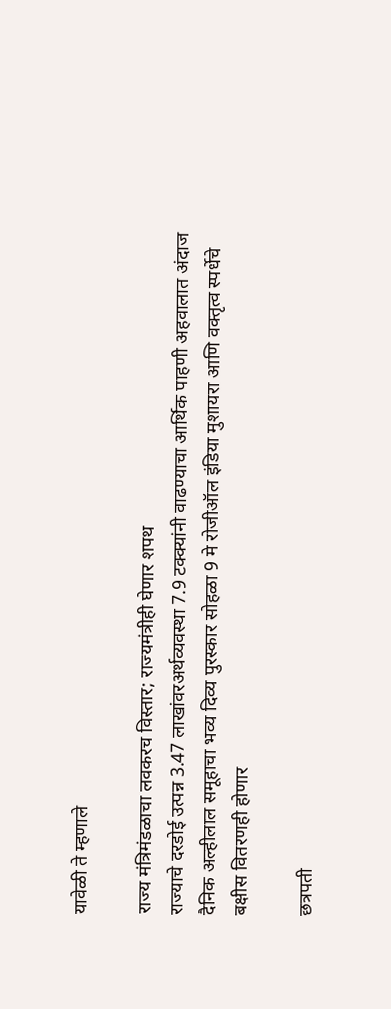यावेळी ते म्हणाले

राज्य मंत्रिमंडळाचा लवकरच विस्तार; राज्यमंत्रीही घेणार शपथ
राज्याचे दरडोई उत्पन्न 3.47 लाखांवरअर्थव्यवस्था 7.9 टक्क्यांनी वाढण्याचा आर्थिक पाहणी अहवालात अंदाज
दैनिक अल्हीलाल समूहाचा भव्य दिव्य पुरस्कार सोहळा 9 मे रोजीऑल इंडिया मुशायरा आणि वक्तृत्व स्पर्धेचे बक्षीस वितरणही होणार

छत्रपती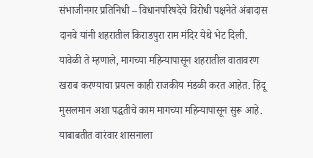संभाजीनगर प्रतिनिधी – विधानपरिषदेचे विरोधी पक्षनेते अंबादास दानवे यांनी शहरातील किराडपुरा राम मंदिर येथे भेट दिली. यावेळी ते म्हणाले, मागच्या महिन्यापासून शहरातील वातावरण खराब करण्याचा प्रयत्न काही राजकीय मंडळी करत आहेत. हिंदू मुसलमान अशा पद्धतीचे काम मागच्या महिन्यापासून सुरू आहे. याबाबतीत वारंवार शासनाला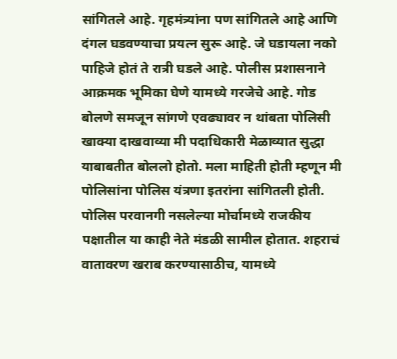सांगितले आहे. गृहमंत्र्यांना पण सांगितले आहे आणि दंगल घडवण्याचा प्रयत्न सुरू आहे. जे घडायला नको पाहिजे होतं ते रात्री घडले आहे. पोलीस प्रशासनाने आक्रमक भूमिका घेणे यामध्ये गरजेचे आहे. गोड बोलणे समजून सांगणे एवढ्यावर न थांबता पोलिसी खाक्या दाखवाव्या मी पदाधिकारी मेळाव्यात सुद्धा याबाबतीत बोललो होतो. मला माहिती होती म्हणून मी पोलिसांना पोलिस यंत्रणा इतरांना सांगितली होती. पोलिस परवानगी नसलेल्या मोर्चामध्ये राजकीय पक्षातील या काही नेते मंडळी सामील होतात. शहराचं वातावरण खराब करण्यासाठीच, यामध्ये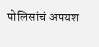पोलिसांचं अपयश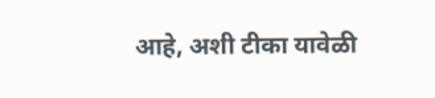आहे, अशी टीका यावेळी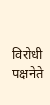विरोधी पक्षनेते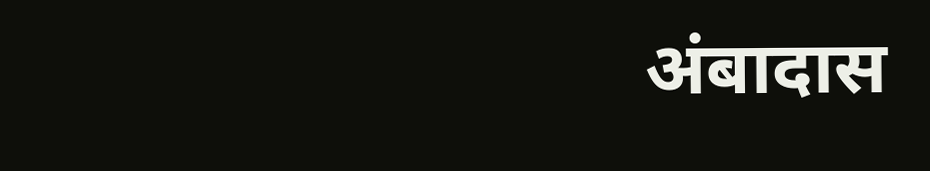अंबादास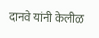दानवे यांनी केलीळ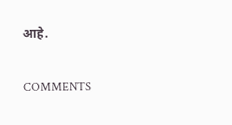आहे.

COMMENTS